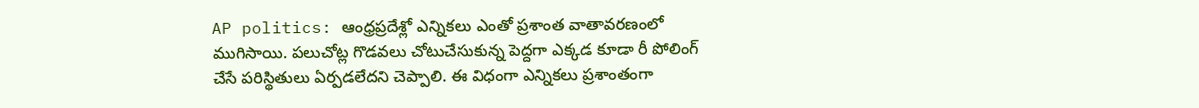AP politics: ఆంధ్రప్రదేశ్లో ఎన్నికలు ఎంతో ప్రశాంత వాతావరణంలో ముగిసాయి. పలుచోట్ల గొడవలు చోటుచేసుకున్న పెద్దగా ఎక్కడ కూడా రీ పోలింగ్ చేసే పరిస్థితులు ఏర్పడలేదని చెప్పాలి. ఈ విధంగా ఎన్నికలు ప్రశాంతంగా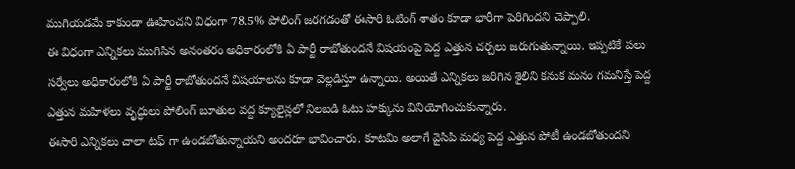ముగియడమే కాకుండా ఊహించని విధంగా 78.5% పోలింగ్ జరగడంతో ఈసారి ఓటింగ్ శాతం కూడా భారీగా పెరిగిందని చెప్పాలి.
ఈ విధంగా ఎన్నికలు ముగిసిన అనంతరం అధికారంలోకి ఏ పార్టీ రాబోతుందనే విషయంపై పెద్ద ఎత్తున చర్చలు జరుగుతున్నాయి. ఇప్పటికే పలు సర్వేలు అధికారంలోకి ఏ పార్టీ రాబోతుందనే విషయాలను కూడా వెల్లడిస్తూ ఉన్నాయి. అయితే ఎన్నికలు జరిగిన శైలిని కనుక మనం గమనిస్తే పెద్ద ఎత్తున మహిళలు వృద్ధులు పోలింగ్ బూతుల వద్ద క్యూలైన్లలో నిలబడి ఓటు హక్కును వినియోగించుకున్నారు.
ఈసారి ఎన్నికలు చాలా టఫ్ గా ఉండబోతున్నాయని అందరూ భావించారు. కూటమి అలాగే వైసిపి మధ్య పెద్ద ఎత్తున పోటీ ఉండబోతుందని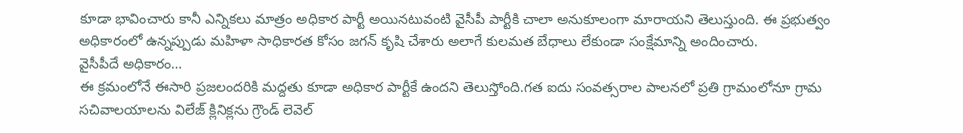కూడా భావించారు కానీ ఎన్నికలు మాత్రం అధికార పార్టీ అయినటువంటి వైసీపీ పార్టీకి చాలా అనుకూలంగా మారాయని తెలుస్తుంది. ఈ ప్రభుత్వం అధికారంలో ఉన్నప్పుడు మహిళా సాధికారత కోసం జగన్ కృషి చేశారు అలాగే కులమత బేధాలు లేకుండా సంక్షేమాన్ని అందించారు.
వైసీపీదే అధికారం…
ఈ క్రమంలోనే ఈసారి ప్రజలందరికి మద్దతు కూడా అధికార పార్టీకే ఉందని తెలుస్తోంది.గత ఐదు సంవత్సరాల పాలనలో ప్రతి గ్రామంలోనూ గ్రామ సచివాలయాలను విలేజ్ క్లినిక్లను గ్రౌండ్ లెవెల్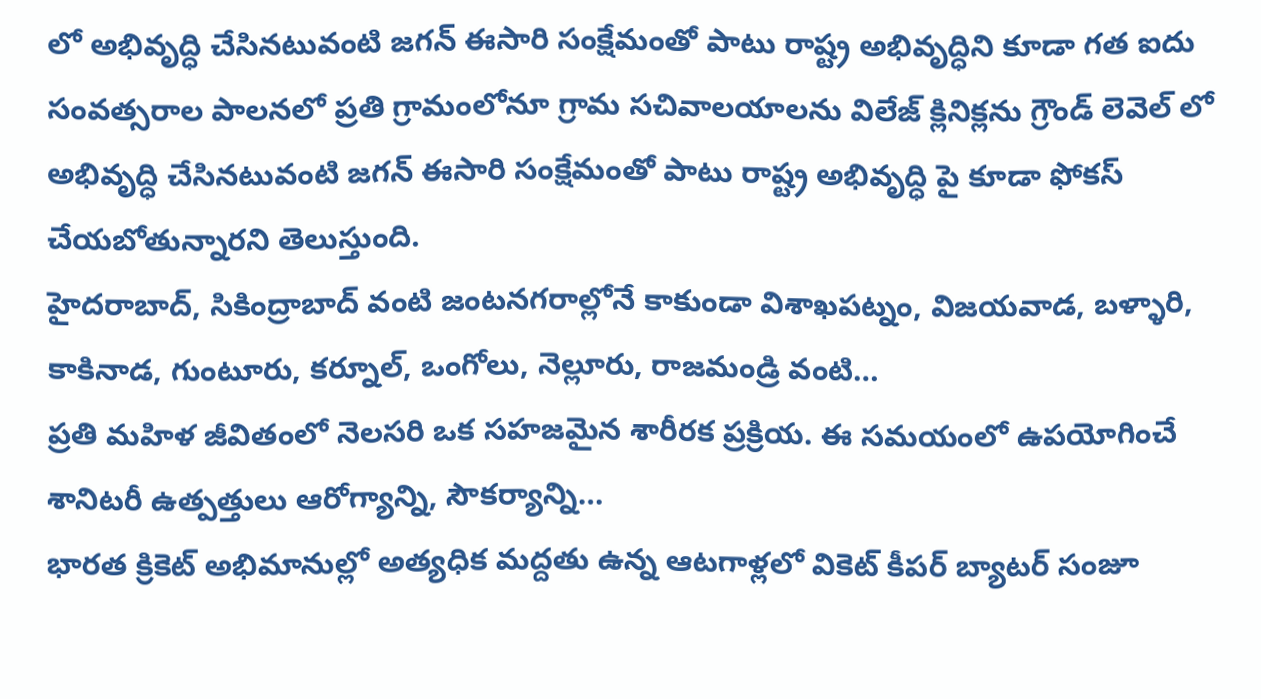లో అభివృద్ధి చేసినటువంటి జగన్ ఈసారి సంక్షేమంతో పాటు రాష్ట్ర అభివృద్ధిని కూడా గత ఐదు సంవత్సరాల పాలనలో ప్రతి గ్రామంలోనూ గ్రామ సచివాలయాలను విలేజ్ క్లినిక్లను గ్రౌండ్ లెవెల్ లో అభివృద్ధి చేసినటువంటి జగన్ ఈసారి సంక్షేమంతో పాటు రాష్ట్ర అభివృద్ధి పై కూడా ఫోకస్ చేయబోతున్నారని తెలుస్తుంది.
హైదరాబాద్, సికింద్రాబాద్ వంటి జంటనగరాల్లోనే కాకుండా విశాఖపట్నం, విజయవాడ, బళ్ళారి, కాకినాడ, గుంటూరు, కర్నూల్, ఒంగోలు, నెల్లూరు, రాజమండ్రి వంటి…
ప్రతి మహిళ జీవితంలో నెలసరి ఒక సహజమైన శారీరక ప్రక్రియ. ఈ సమయంలో ఉపయోగించే శానిటరీ ఉత్పత్తులు ఆరోగ్యాన్ని, సౌకర్యాన్ని…
భారత క్రికెట్ అభిమానుల్లో అత్యధిక మద్దతు ఉన్న ఆటగాళ్లలో వికెట్ కీపర్ బ్యాటర్ సంజూ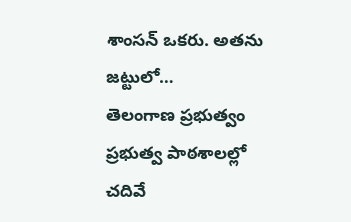శాంసన్ ఒకరు. అతను జట్టులో…
తెలంగాణ ప్రభుత్వం ప్రభుత్వ పాఠశాలల్లో చదివే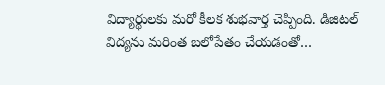విద్యార్థులకు మరో కీలక శుభవార్త చెప్పింది. డిజిటల్ విద్యను మరింత బలోపేతం చేయడంతో…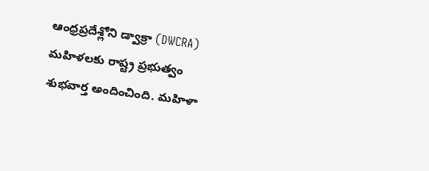ఆంధ్రప్రదేశ్లోని డ్వాక్రా (DWCRA) మహిళలకు రాష్ట్ర ప్రభుత్వం శుభవార్త అందించింది. మహిళా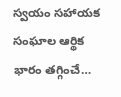స్వయం సహాయక సంఘాల ఆర్థిక భారం తగ్గించే…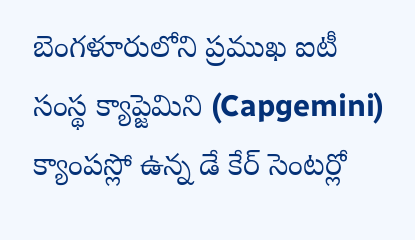బెంగళూరులోని ప్రముఖ ఐటీ సంస్థ క్యాప్జెమిని (Capgemini) క్యాంపస్లో ఉన్న డే కేర్ సెంటర్లో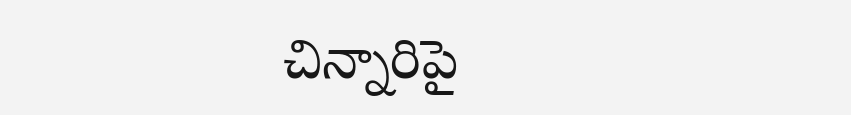చిన్నారిపై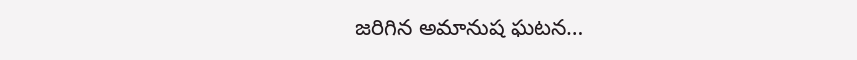జరిగిన అమానుష ఘటన…